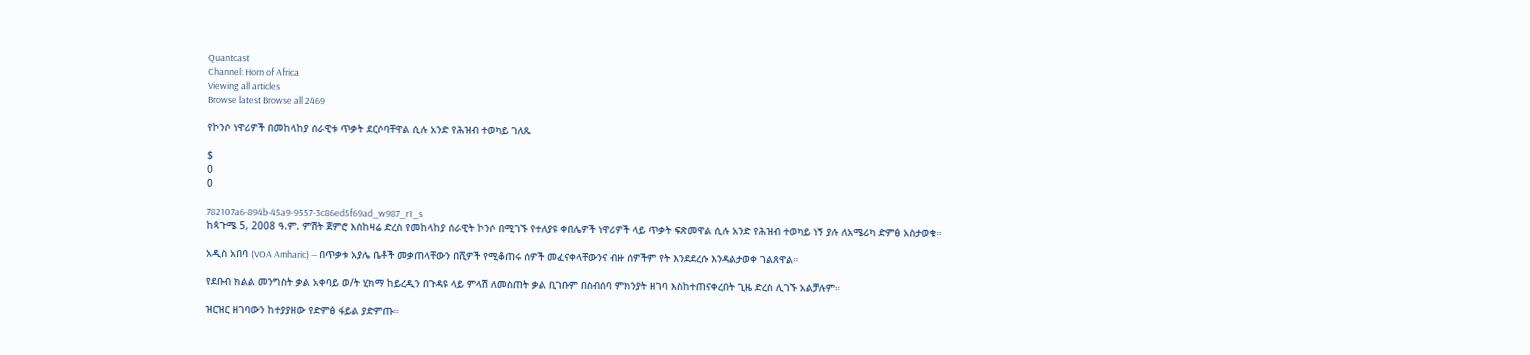Quantcast
Channel: Horn of Africa
Viewing all articles
Browse latest Browse all 2469

የኮንሶ ነዋሪዎች በመከላከያ ሰራዊቱ ጥቃት ደርሶባቸዋል ሲሉ አንድ የሕዝብ ተወካይ ገለጹ

$
0
0

782107a6-894b-45a9-9557-3c86ed5f69ad_w987_r1_s
ከጳጉሜ 5, 2008 ዓ.ም. ምሽት ጀምሮ እስከዛሬ ድረስ የመከላከያ ሰራዊት ኮንሶ በሚገኙ የተለያዩ ቀበሌዎች ነዋሪዎች ላይ ጥቃት ፍጽመዋል ሲሉ አንድ የሕዝብ ተወካይ ነኝ ያሉ ለአሜሪካ ድምፅ አስታወቁ።

አዲስ አበባ (VOA Amharic) — በጥቃቱ አያሌ ቤቶች መቃጠላቸውን በሺዎች የሚቆጠሩ ሰዎች መፈናቀላቸውንና ብዙ ሰዎችም የት እንደደረሱ እንዳልታወቀ ገልጸዋል።

የደቡብ ክልል መንግስት ቃል አቀባይ ወ/ት ሂክማ ከይረዲን በጉዳዩ ላይ ምላሽ ለመስጠት ቃል ቢገቡም በስብሰባ ምክንያት ዘገባ እስከተጠናቀረበት ጊዜ ድረስ ሊገኙ አልቻሉም።

ዝርዝር ዘገባውን ከተያያዘው የድምፅ ፋይል ያድምጡ።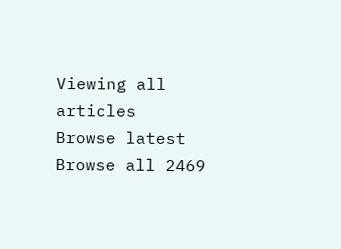Viewing all articles
Browse latest Browse all 2469